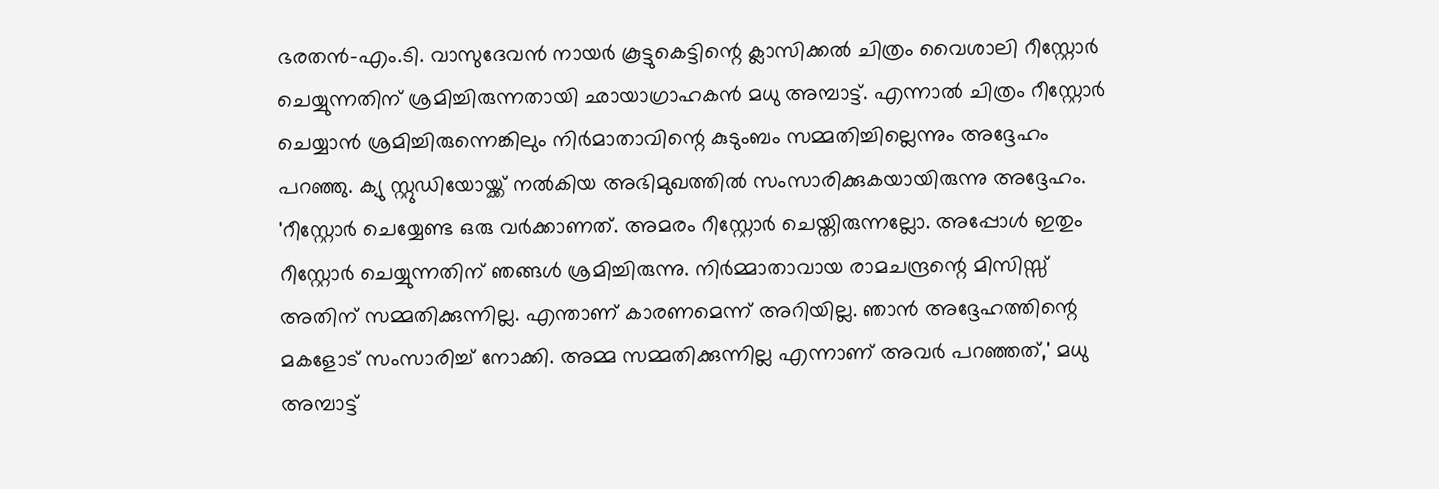ഭരതൻ-എം.ടി. വാസുദേവൻ നായർ കൂട്ടുകെട്ടിന്റെ ക്ലാസിക്കൽ ചിത്രം വൈശാലി റീസ്റ്റോർ ചെയ്യുന്നതിന് ശ്രമിച്ചിരുന്നതായി ഛായാഗ്രാഹകൻ മധു അമ്പാട്ട്. എന്നാൽ ചിത്രം റീസ്റ്റോർ ചെയ്യാൻ ശ്രമിച്ചിരുന്നെങ്കിലും നിർമാതാവിന്റെ കുടുംബം സമ്മതിച്ചില്ലെന്നും അദ്ദേഹം പറഞ്ഞു. ക്യു സ്റ്റുഡിയോയ്ക്ക് നൽകിയ അഭിമുഖത്തിൽ സംസാരിക്കുകയായിരുന്നു അദ്ദേഹം.
'റീസ്റ്റോർ ചെയ്യേണ്ട ഒരു വർക്കാണത്. അമരം റീസ്റ്റോർ ചെയ്തിരുന്നല്ലോ. അപ്പോൾ ഇതും റീസ്റ്റോർ ചെയ്യുന്നതിന് ഞങ്ങൾ ശ്രമിച്ചിരുന്നു. നിർമ്മാതാവായ രാമചന്ദ്രന്റെ മിസിസ്സ് അതിന് സമ്മതിക്കുന്നില്ല. എന്താണ് കാരണമെന്ന് അറിയില്ല. ഞാൻ അദ്ദേഹത്തിന്റെ മകളോട് സംസാരിച്ച് നോക്കി. അമ്മ സമ്മതിക്കുന്നില്ല എന്നാണ് അവർ പറഞ്ഞത്,' മധു അമ്പാട്ട്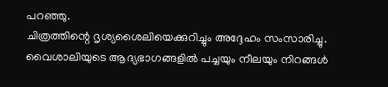പറഞ്ഞു.
ചിത്രത്തിന്റെ ദൃശ്യശൈലിയെക്കുറിച്ചും അദ്ദേഹം സംസാരിച്ചു. വൈശാലിയുടെ ആദ്യഭാഗങ്ങളിൽ പച്ചയും നീലയും നിറങ്ങൾ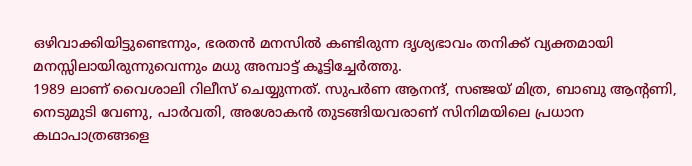ഒഴിവാക്കിയിട്ടുണ്ടെന്നും, ഭരതൻ മനസിൽ കണ്ടിരുന്ന ദൃശ്യഭാവം തനിക്ക് വ്യക്തമായി മനസ്സിലായിരുന്നുവെന്നും മധു അമ്പാട്ട് കൂട്ടിച്ചേർത്തു.
1989 ലാണ് വൈശാലി റിലീസ് ചെയ്യുന്നത്. സുപർണ ആനന്ദ്, സഞ്ജയ് മിത്ര, ബാബു ആന്റണി, നെടുമുടി വേണു, പാർവതി, അശോകൻ തുടങ്ങിയവരാണ് സിനിമയിലെ പ്രധാന കഥാപാത്രങ്ങളെ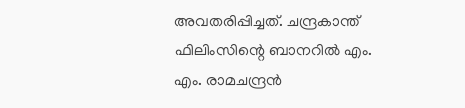അവതരിപ്പിച്ചത്. ചന്ദ്രകാന്ത് ഫിലിംസിന്റെ ബാനറിൽ എം. എം. രാമചന്ദ്രൻ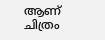ആണ് ചിത്രം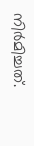നിർമിച്ചത്.